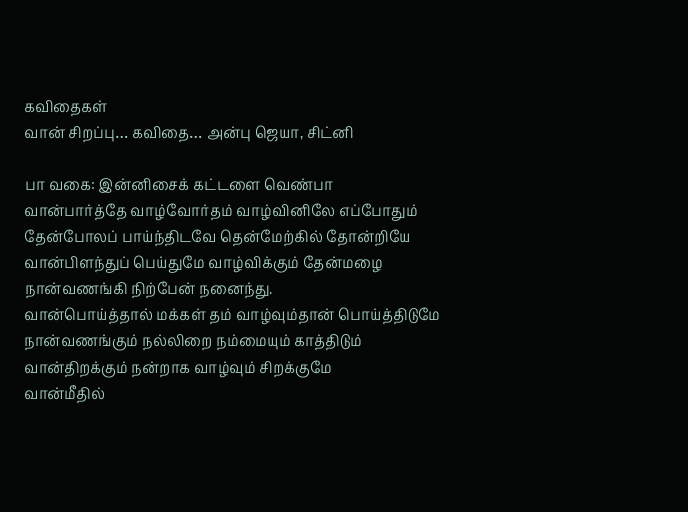கவிதைகள்
வான் சிறப்பு… கவிதை… அன்பு ஜெயா, சிட்னி

பா வகை: இன்னிசைக் கட்டளை வெண்பா
வான்பார்த்தே வாழ்வோர்தம் வாழ்வினிலே எப்போதும்
தேன்போலப் பாய்ந்திடவே தென்மேற்கில் தோன்றியே
வான்பிளந்துப் பெய்துமே வாழ்விக்கும் தேன்மழை
நான்வணங்கி நிற்பேன் நனைந்து.
வான்பொய்த்தால் மக்கள் தம் வாழ்வும்தான் பொய்த்திடுமே
நான்வணங்கும் நல்லிறை நம்மையும் காத்திடும்
வான்திறக்கும் நன்றாக வாழ்வும் சிறக்குமே
வான்மீதில்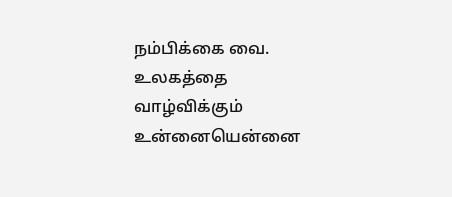நம்பிக்கை வை.
உலகத்தை வாழ்விக்கும் உன்னையென்னை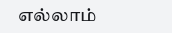எல்லாம்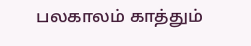பலகாலம் காத்தும்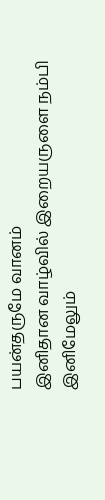பயன்தருமே வானம்
இனிதான வாழ்வில் இறையருளை நம்பி
இனிமேலும்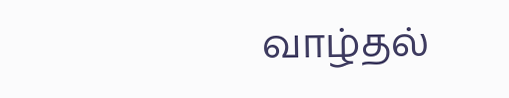வாழ்தல்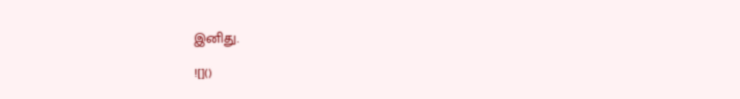இனிது.

![]()